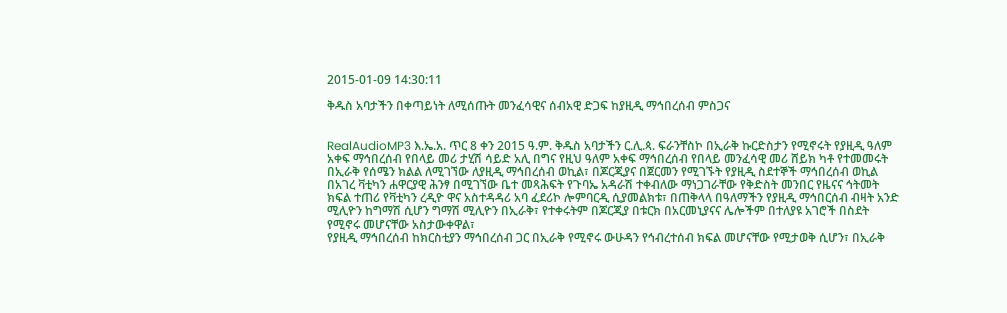2015-01-09 14:30:11

ቅዱስ አባታችን በቀጣይነት ለሚሰጡት መንፈሳዊና ሰብአዊ ድጋፍ ከያዚዲ ማኅበረሰብ ምስጋና


RealAudioMP3 እ.ኤ.አ. ጥር 8 ቀን 2015 ዓ.ም. ቅዱስ አባታችን ር.ሊ.ጳ. ፍራንቸስኮ በኢራቅ ኩርድስታን የሚኖሩት የያዚዲ ዓለም አቀፍ ማኅበረሰብ የበላይ መሪ ታሂሽ ሳይድ አሊ በግና የዚህ ዓለም አቀፍ ማኅበረሰብ የበላይ መንፈሳዊ መሪ ሸይክ ካቶ የተመመሩት በኢራቅ የሰሜን ክልል ለሚገኘው ለያዚዲ ማኅበረሰብ ወኪል፣ በጆርጂያና በጀርመን የሚገኙት የያዚዲ ስደተኞች ማኅበረሰብ ወኪል በአገረ ቫቲካን ሐዋርያዊ ሕንፃ በሚገኘው ቤተ መጻሕፍት የጉባኤ አዳራሽ ተቀብለው ማነጋገራቸው የቅድስት መንበር የዜናና ኅትመት ክፍል ተጠሪ የቫቲካን ረዲዮ ዋና አስተዳዳሪ አባ ፈደሪኮ ሎምባርዲ ሲያመልክቱ፣ በጠቅላላ በዓለማችን የያዚዲ ማኅበርሰብ ብዛት አንድ ሚሊዮን ከግማሽ ሲሆን ግማሽ ሚሊዮን በኢራቅ፣ የተቀሩትም በጆርጂያ በቱርክ በአርመኒያናና ሌሎችም በተለያዩ አገሮች በስደት የሚኖሩ መሆናቸው አስታውቀዋል፣
የያዚዲ ማኅበረሰብ ከክርስቲያን ማኅበረሰብ ጋር በኢራቅ የሚኖሩ ውሁዳን የኅብረተሰብ ክፍል መሆናቸው የሚታወቅ ሲሆን፣ በኢራቅ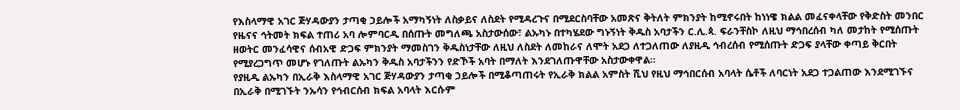የእስላማዊ አገር ጅሃዳውያን ታጣቂ ኃይሎች አማካኝነት ለስቃይና ለስደት የሚዳረጉና በሚደርስባቸው አመጽና ቅትለት ምክንያት ከሚኖሩበት ከነነዌ ክልል መፈናቀላቸው የቅድስት መንበር የዜናና ኅትመት ክፍል ተጠሪ አባ ሎምባርዲ በሰጡት መግለጫ አስታውሰው፣ ልኡካኑ በተካሄደው ግኑኝነት ቅዱስ አባታችን ር.ሊ.ጳ. ፍራንቸስኮ ለዚህ ማኅበረሰብ ካለ መታከት የሚሰጡት ዘወትር መንፈሳዊና ሰብአዊ ድጋፍ ምክንያት ማመስገን ቅዱስነታቸው ለዚህ ለስደት ለመከራና ለሞት አደጋ ለተጋለጠው ለያዚዲ ኅብረሰብ የሚሰጡት ድጋፍ ያላቸው ቀጣይ ቅርበት የሚያረጋግጥ መሆኑ የገለጡት ልኡካን ቅዱስ አባታችንን የድኾች አባት በማለት እንደገለጡዋቸው አስታውቀዋል።
የያዚዲ ልኡካን በኢራቅ እስላማዊ አገር ጅሃዳውያን ታጣቂ ኃይሎች በሚቆጣጠሩት የኢራቅ ክልል አምስት ሺህ የዚህ ማኅበርሰብ አባላት ሴቶች ለባርነት አደጋ ተጋልጠው እንደሚገኙና በኢራቅ በሚገኙት ንኡሳን የኅብርሰብ ክፍል አባላት እርሱም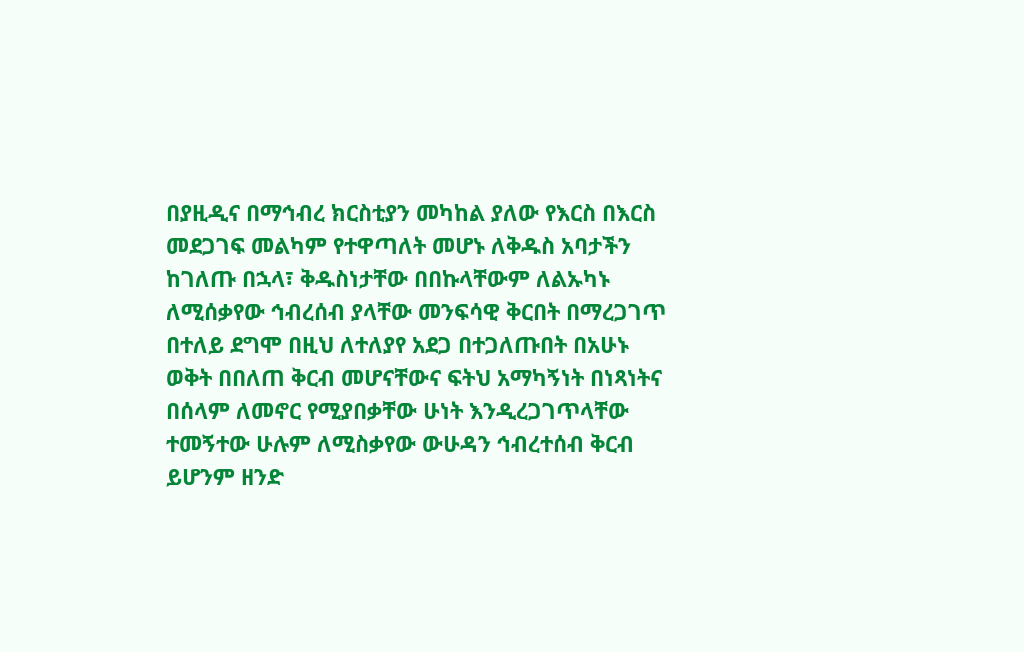በያዚዲና በማኅብረ ክርስቲያን መካከል ያለው የእርስ በእርስ መደጋገፍ መልካም የተዋጣለት መሆኑ ለቅዱስ አባታችን ከገለጡ በኋላ፣ ቅዱስነታቸው በበኩላቸውም ለልኡካኑ ለሚሰቃየው ኅብረሰብ ያላቸው መንፍሳዊ ቅርበት በማረጋገጥ በተለይ ደግሞ በዚህ ለተለያየ አደጋ በተጋለጡበት በአሁኑ ወቅት በበለጠ ቅርብ መሆናቸውና ፍትህ አማካኝነት በነጻነትና በሰላም ለመኖር የሚያበቃቸው ሁነት እንዲረጋገጥላቸው ተመኝተው ሁሉም ለሚስቃየው ውሁዳን ኅብረተሰብ ቅርብ ይሆንም ዘንድ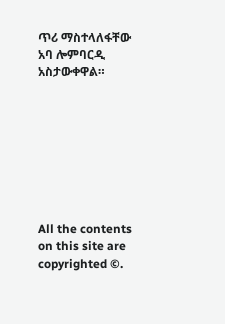ጥሪ ማስተላለፋቸው አባ ሎምባርዲ አስታውቀዋል።








All the contents on this site are copyrighted ©.